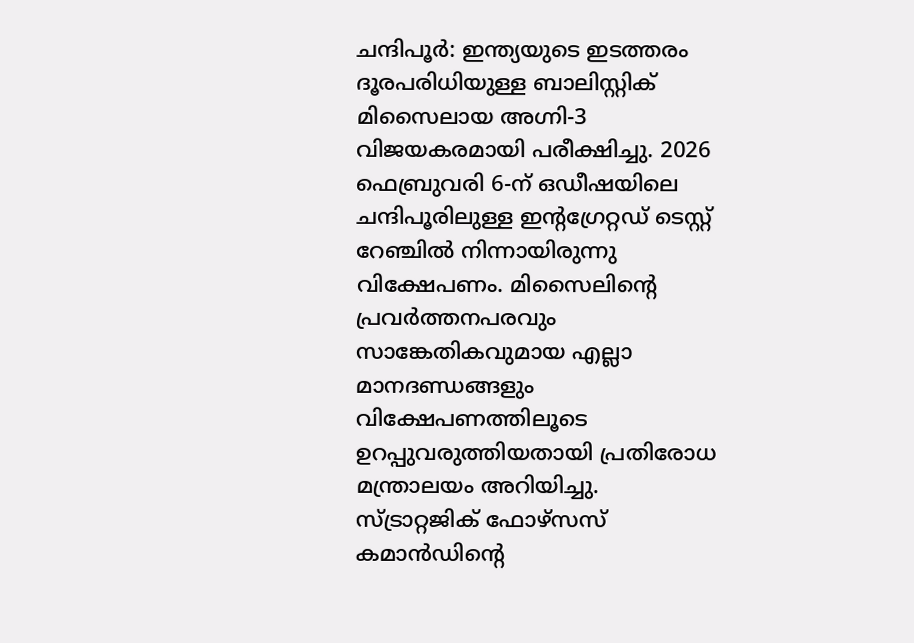ചന്ദിപൂർ: ഇന്ത്യയുടെ ഇടത്തരം ദൂരപരിധിയുള്ള ബാലിസ്റ്റിക് മിസൈലായ അഗ്നി-3 വിജയകരമായി പരീക്ഷിച്ചു. 2026 ഫെബ്രുവരി 6-ന് ഒഡീഷയിലെ ചന്ദിപൂരിലുള്ള ഇന്റഗ്രേറ്റഡ് ടെസ്റ്റ് റേഞ്ചിൽ നിന്നായിരുന്നു വിക്ഷേപണം. മിസൈലിന്റെ പ്രവർത്തനപരവും സാങ്കേതികവുമായ എല്ലാ മാനദണ്ഡങ്ങളും വിക്ഷേപണത്തിലൂടെ ഉറപ്പുവരുത്തിയതായി പ്രതിരോധ മന്ത്രാലയം അറിയിച്ചു.
സ്ട്രാറ്റജിക് ഫോഴ്സസ് കമാൻഡിന്റെ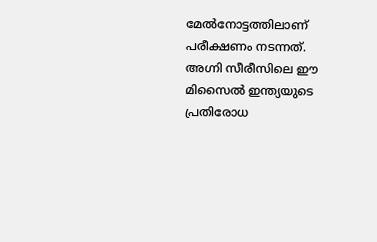മേൽനോട്ടത്തിലാണ് പരീക്ഷണം നടന്നത്. അഗ്നി സീരീസിലെ ഈ മിസൈൽ ഇന്ത്യയുടെ പ്രതിരോധ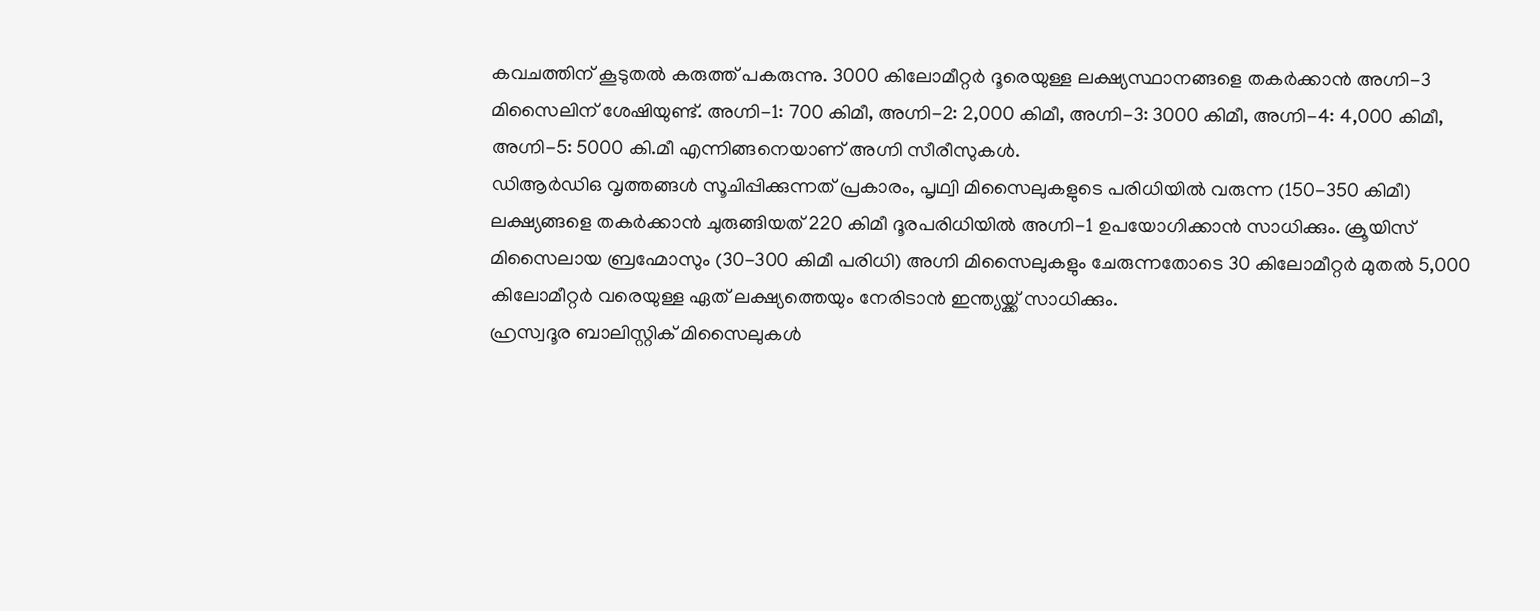കവചത്തിന് കൂടുതൽ കരുത്ത് പകരുന്നു. 3000 കിലോമീറ്റർ ദൂരെയുള്ള ലക്ഷ്യസ്ഥാനങ്ങളെ തകർക്കാൻ അഗ്നി-3 മിസൈലിന് ശേഷിയുണ്ട്. അഗ്നി-1: 700 കിമീ, അഗ്നി-2: 2,000 കിമീ, അഗ്നി-3: 3000 കിമീ, അഗ്നി-4: 4,000 കിമീ, അഗ്നി-5: 5000 കി.മീ എന്നിങ്ങനെയാണ് അഗ്നി സീരീസുകൾ.
ഡിആർഡിഒ വൃത്തങ്ങൾ സൂചിപ്പിക്കുന്നത് പ്രകാരം, പൃഥ്വി മിസൈലുകളുടെ പരിധിയിൽ വരുന്ന (150-350 കിമീ) ലക്ഷ്യങ്ങളെ തകർക്കാൻ ചുരുങ്ങിയത് 220 കിമീ ദൂരപരിധിയിൽ അഗ്നി-1 ഉപയോഗിക്കാൻ സാധിക്കും. ക്രൂയിസ് മിസൈലായ ബ്രഹ്മോസും (30-300 കിമീ പരിധി) അഗ്നി മിസൈലുകളും ചേരുന്നതോടെ 30 കിലോമീറ്റർ മുതൽ 5,000 കിലോമീറ്റർ വരെയുള്ള ഏത് ലക്ഷ്യത്തെയും നേരിടാൻ ഇന്ത്യയ്ക്ക് സാധിക്കും.
ഹ്രസ്വദൂര ബാലിസ്റ്റിക് മിസൈലുകൾ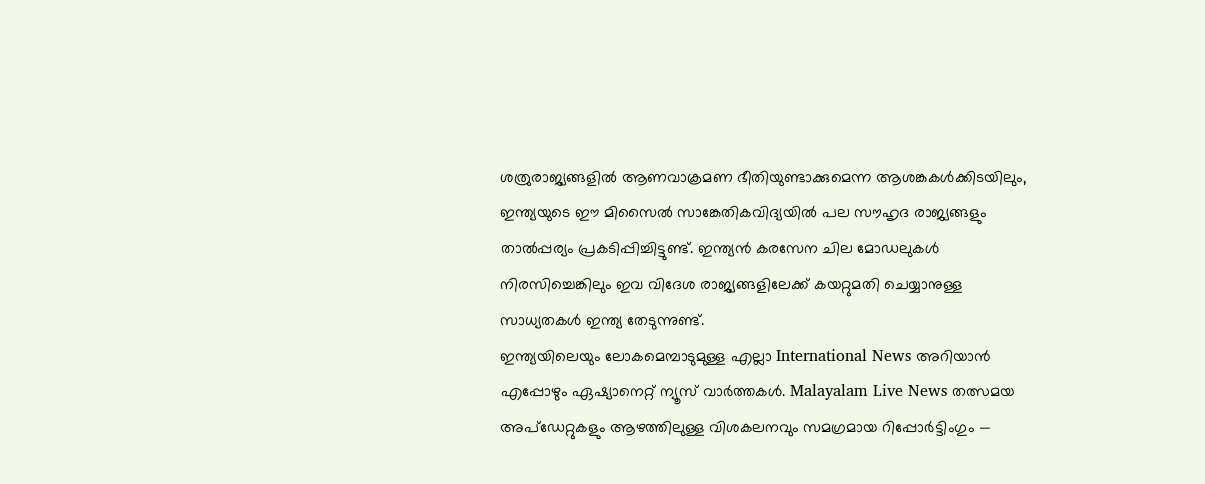ശത്രുരാജ്യങ്ങളിൽ ആണവാക്രമണ ഭീതിയുണ്ടാക്കുമെന്ന ആശങ്കകൾക്കിടയിലും, ഇന്ത്യയുടെ ഈ മിസൈൽ സാങ്കേതികവിദ്യയിൽ പല സൗഹൃദ രാജ്യങ്ങളും താൽപ്പര്യം പ്രകടിപ്പിച്ചിട്ടുണ്ട്. ഇന്ത്യൻ കരസേന ചില മോഡലുകൾ നിരസിച്ചെങ്കിലും ഇവ വിദേശ രാജ്യങ്ങളിലേക്ക് കയറ്റുമതി ചെയ്യാനുള്ള സാധ്യതകൾ ഇന്ത്യ തേടുന്നുണ്ട്.
ഇന്ത്യയിലെയും ലോകമെമ്പാടുമുള്ള എല്ലാ International News അറിയാൻ എപ്പോഴും ഏഷ്യാനെറ്റ് ന്യൂസ് വാർത്തകൾ. Malayalam Live News തത്സമയ അപ്ഡേറ്റുകളും ആഴത്തിലുള്ള വിശകലനവും സമഗ്രമായ റിപ്പോർട്ടിംഗും —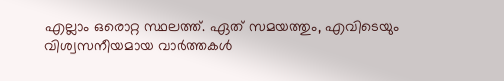എല്ലാം ഒരൊറ്റ സ്ഥലത്ത്. ഏത് സമയത്തും, എവിടെയും വിശ്വസനീയമായ വാർത്തകൾ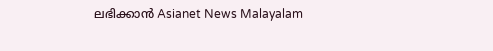ലഭിക്കാൻ Asianet News Malayalam